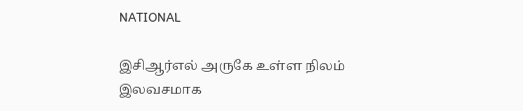NATIONAL

இசிஆர்எல் அருகே உள்ள நிலம் இலவசமாக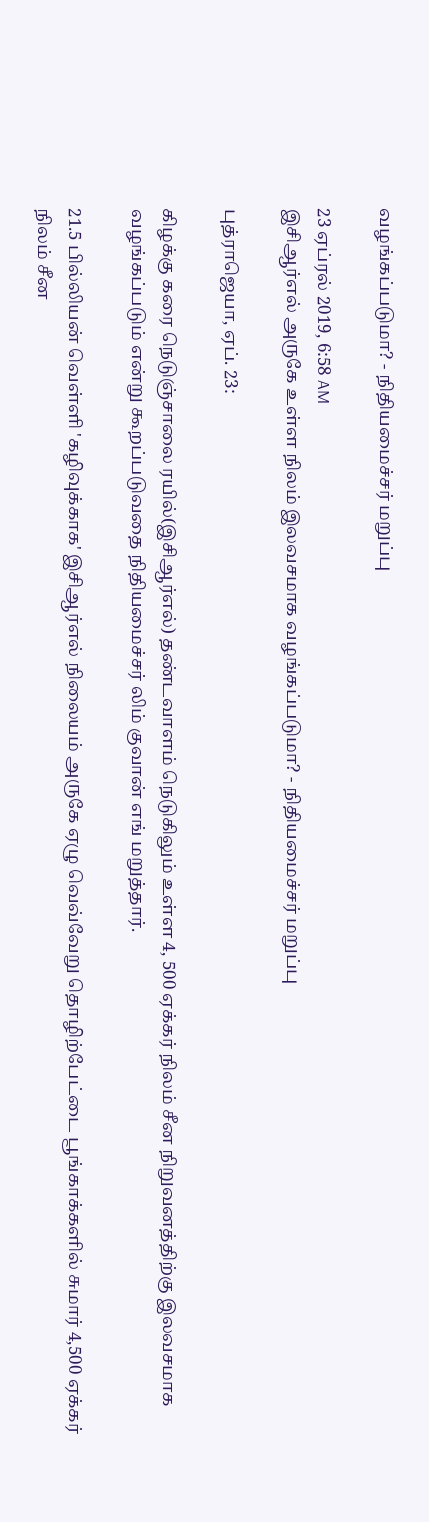வழங்கப்படுமா? - நிதியமைச்சர் மறுப்பு

23 ஏப்ரல் 2019, 6:58 AM
இசிஆர்எல் அருகே உள்ள நிலம் இலவசமாக வழங்கப்படுமா? - நிதியமைச்சர் மறுப்பு

புத்ராஜெயா, ஏப். 23:

கிழக்கு கரை நெடுஞ்சாலை ரயில்(இசிஆர்எல்) தண்டவாளம் நெடுகிலும் உள்ள 4, 500 ஏக்கர் நிலம் சீன நிறுவனத்திற்கு இலவசமாக வழங்கப்படும் என்று கூறப்படுவதை நிதியமைச்சர் லிம் குவான் எங் மறுத்தார்.

21.5 பில்லியன் வெள்ளி 'கழிவுக்காக' இசிஆர்எல் நிலையம் அருகே ஏழு வெவ்வேறு தொழிற்பேட்டை பூங்காக்களில் சுமார் 4,500 ஏக்கர் நிலம் சீன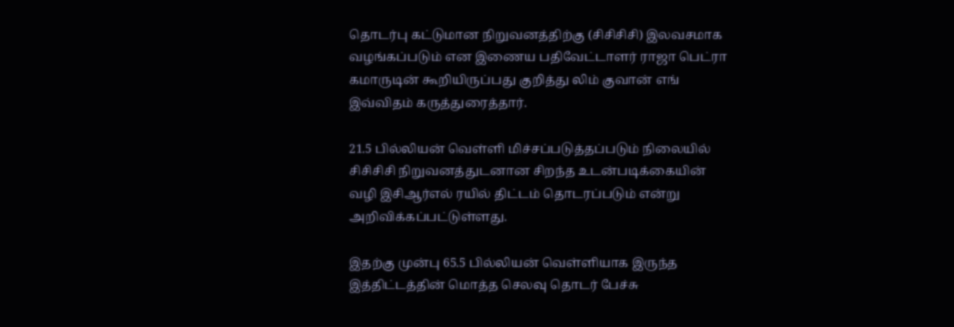தொடர்பு கட்டுமான நிறுவனத்திற்கு (சிசிசிசி) இலவசமாக வழங்கப்படும் என இணைய பதிவேட்டாளர் ராஜா பெட்ரா கமாருடின் கூறியிருப்பது குறித்து லிம் குவான் எங் இவ்விதம் கருத்துரைத்தார்.

21.5 பில்லியன் வெள்ளி மிச்சப்படுத்தப்படும் நிலையில் சிசிசிசி நிறுவனத்துடனான சிறந்த உடன்படிக்கையின் வழி இசிஆர்எல் ரயில் திட்டம் தொடரப்படும் என்று அறிவிக்கப்பட்டுள்ளது.

இதற்கு முன்பு 65.5 பில்லியன் வெள்ளியாக இருந்த இத்திட்டத்தின் மொத்த செலவு தொடர் பேச்சு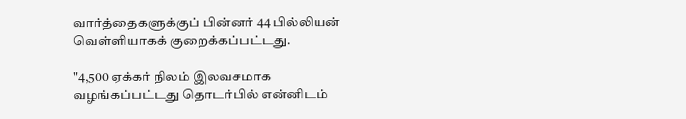வார்த்தைகளுக்குப் பின்னர் 44 பில்லியன் வெள்ளியாகக் குறைக்கப்பட்டது.

"4,500 ஏக்கர் நிலம் இலவசமாக வழங்கப்பட்டது தொடர்பில் என்னிடம்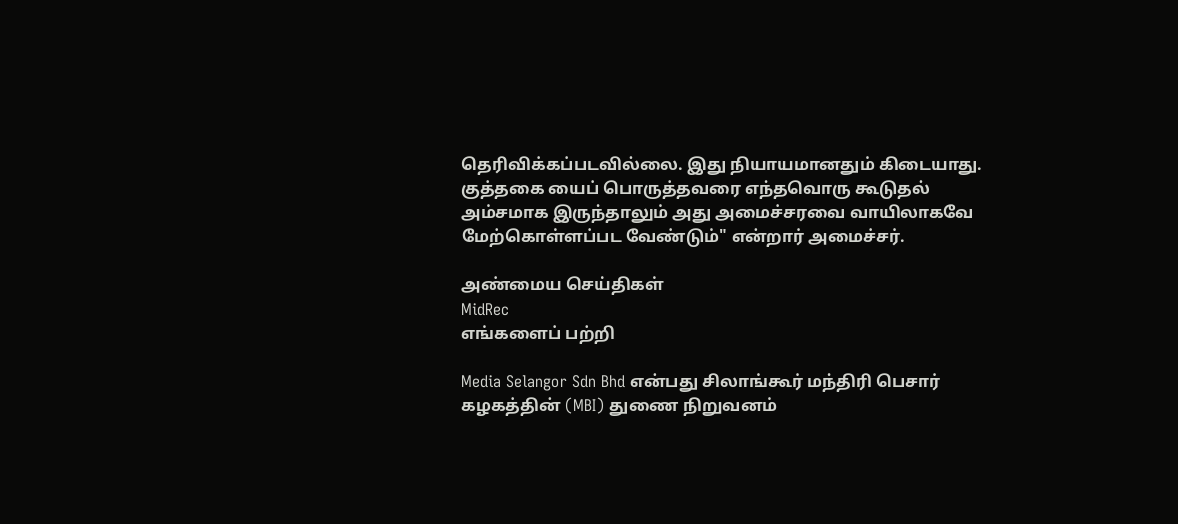தெரிவிக்கப்படவில்லை. இது நியாயமானதும் கிடையாது. குத்தகை யைப் பொருத்தவரை எந்தவொரு கூடுதல் அம்சமாக இருந்தாலும் அது அமைச்சரவை வாயிலாகவே மேற்கொள்ளப்பட வேண்டும்" என்றார் அமைச்சர்.

அண்மைய செய்திகள்
MidRec
எங்களைப் பற்றி

Media Selangor Sdn Bhd என்பது சிலாங்கூர் மந்திரி பெசார் கழகத்தின் (MBI) துணை நிறுவனம்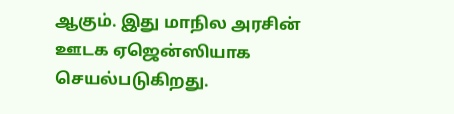ஆகும். இது மாநில அரசின் ஊடக ஏஜென்ஸியாக செயல்படுகிறது.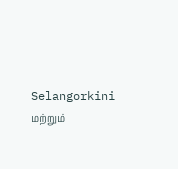Selangorkini மற்றும்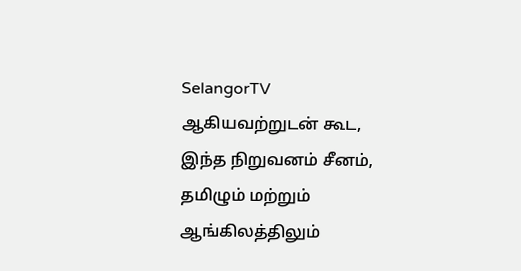SelangorTV ஆகியவற்றுடன் கூட, இந்த நிறுவனம் சீனம், தமிழும் மற்றும் ஆங்கிலத்திலும்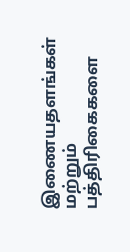இணையதளங்கள் மற்றும் பத்திரிகைகளை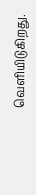வெளியிடுகிறது.